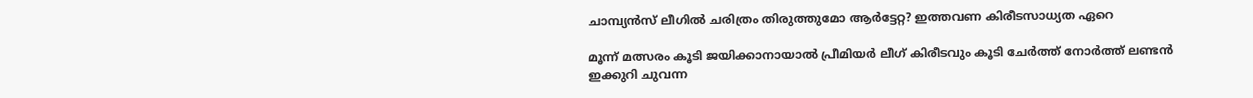ചാമ്പ്യൻസ് ലീഗിൽ ചരിത്രം തിരുത്തുമോ ആർട്ടേറ്റ? ഇത്തവണ കിരീടസാധ്യത ഏറെ

മൂന്ന് മത്സരം കൂടി ജയിക്കാനായാൽ പ്രീമിയർ ലീഗ് കിരീടവും കൂടി ചേർത്ത് നോർത്ത് ലണ്ടൻ ഇക്കുറി ചുവന്ന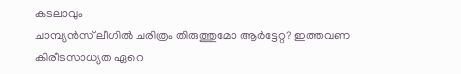കടലാവും
ചാമ്പ്യൻസ് ലീഗിൽ ചരിത്രം തിരുത്തുമോ ആർട്ടേറ്റ? ഇത്തവണ കിരീടസാധ്യത ഏറെ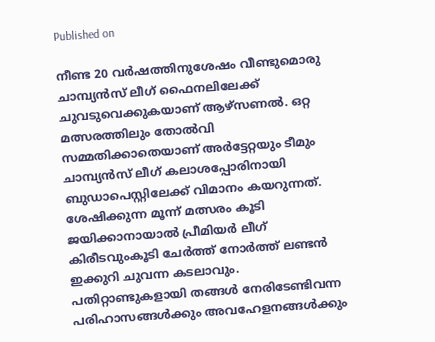Published on

നീണ്ട 20 വർഷത്തിനുശേഷം വീണ്ടുമൊരു ചാമ്പ്യൻസ് ലീഗ് ഫൈനലിലേക്ക് ചുവടുവെക്കുകയാണ് ആഴ്സണൽ. ഒറ്റ മത്സരത്തിലും തോൽവി സമ്മതിക്കാതെയാണ് അർട്ടേറ്റയും ടീമും ചാമ്പ്യൻസ് ലീഗ് കലാശപ്പോരിനായി ബുഡാപെസ്റ്റിലേക്ക് വിമാനം കയറുന്നത്. ശേഷിക്കുന്ന മൂന്ന് മത്സരം കൂടി ജയിക്കാനായാൽ പ്രീമിയർ ലീഗ് കിരീടവുംകൂടി ചേർത്ത് നോർത്ത് ലണ്ടൻ ഇക്കുറി ചുവന്ന കടലാവും. പതിറ്റാണ്ടുകളായി തങ്ങൾ നേരിടേണ്ടിവന്ന പരിഹാസങ്ങൾക്കും അവഹേളനങ്ങൾക്കും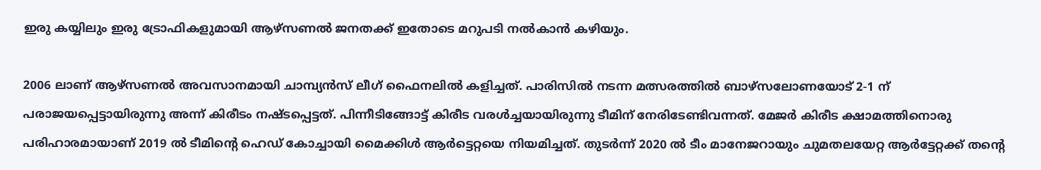ഇരു കയ്യിലും ഇരു ട്രോഫികളുമായി ആഴ്സണൽ ജനതക്ക് ഇതോടെ മറുപടി നൽകാൻ കഴിയും.

2006 ലാണ് ആഴ്സണൽ അവസാനമായി ചാമ്പ്യൻസ്‍ ലീഗ് ഫൈനലിൽ കളിച്ചത്. പാരിസിൽ നടന്ന മത്സരത്തിൽ ബാഴ്സലോണയോട് 2-1 ന് പരാജയപ്പെട്ടായിരുന്നു അന്ന് കിരീടം നഷ്ടപ്പെട്ടത്. പിന്നീടിങ്ങോട്ട് കിരീട വരൾച്ചയായിരുന്നു ടീമിന് നേരിടേണ്ടിവന്നത്. മേജർ കിരീട ക്ഷാമത്തിനൊരു പരിഹാരമായാണ് 2019 ൽ ടീമിന്റെ ഹെഡ് കോച്ചായി മൈക്കിൾ ആർട്ടെറ്റയെ നിയമിച്ചത്. തുടർന്ന് 2020 ൽ ടീം മാനേജറായും ചുമതലയേറ്റ ആർട്ടേറ്റക്ക് തന്റെ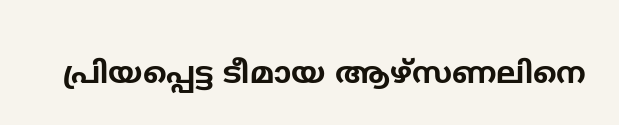പ്രിയപ്പെട്ട ടീമായ ആഴ്സണലിനെ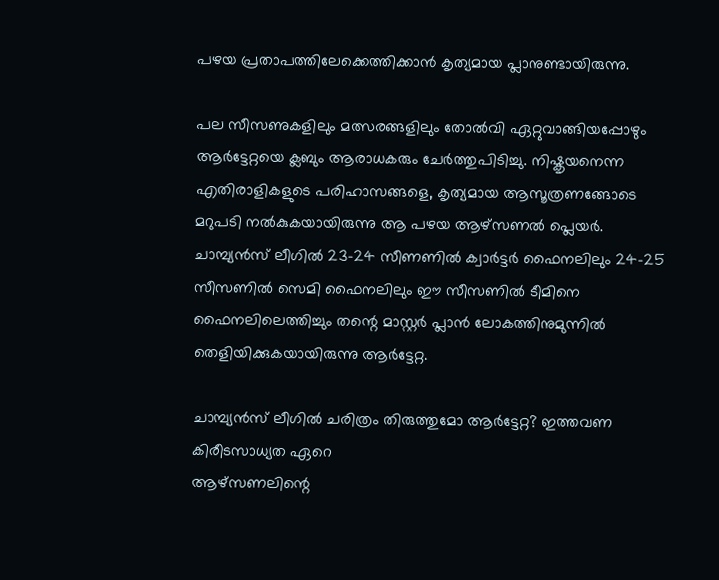പഴയ പ്രതാപത്തിലേക്കെത്തിക്കാൻ കൃത്യമായ പ്ലാനുണ്ടായിരുന്നു.

പല സീസണുകളിലും മത്സരങ്ങളിലും തോൽവി ഏറ്റുവാങ്ങിയപ്പോഴും ആർട്ടേറ്റയെ ക്ലബും ആരാധകരും ചേർത്തുപിടിച്ചു. നിഷ്കൃയനെന്ന എതിരാളികളുടെ പരിഹാസങ്ങളെ, കൃത്യമായ ആസൂത്രണങ്ങോടെ മറുപടി നൽകുകയായിരുന്നു ആ പഴയ ആഴ്സണൽ പ്ലെയർ. ചാമ്പ്യൻസ് ലീഗിൽ 23-24 സീണണിൽ ക്വാർട്ടർ ഫൈനലിലും 24-25 സീസണിൽ സെമി ഫൈനലിലും ഈ സീസണിൽ ടീമിനെ ഫൈനലിലെത്തിച്ചും തന്റെ മാസ്റ്റർ പ്ലാൻ ലോകത്തിനുമുന്നിൽ തെളിയിക്കുകയായിരുന്നു ആർ‍ട്ടേറ്റ.

ചാമ്പ്യൻസ് ലീഗിൽ ചരിത്രം തിരുത്തുമോ ആർട്ടേറ്റ? ഇത്തവണ കിരീടസാധ്യത ഏറെ
ആഴ്സണലിന്റെ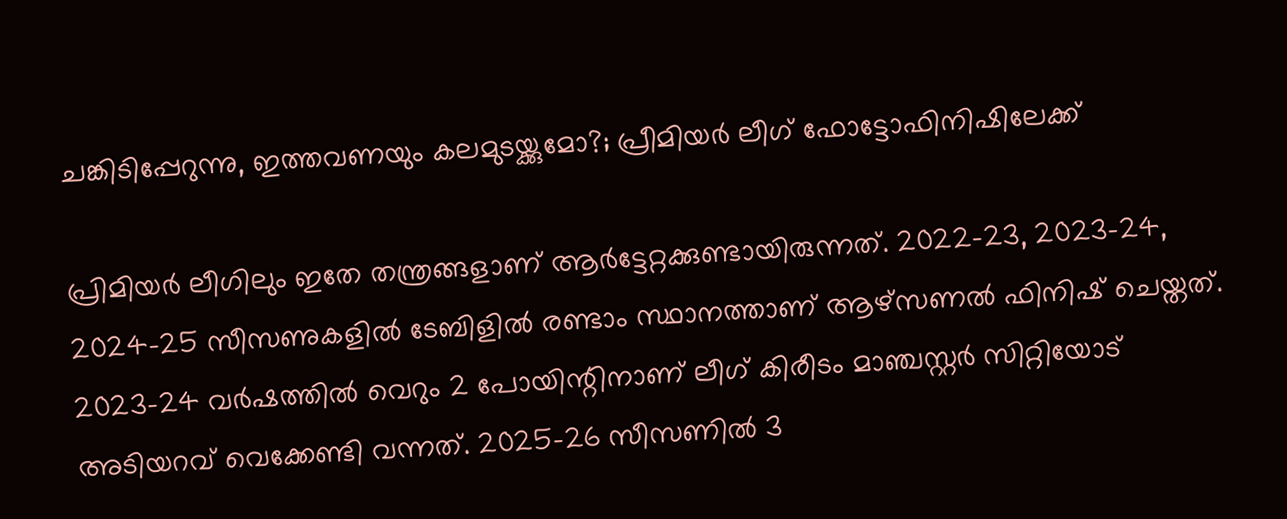ചങ്കിടിപ്പേറുന്നു, ഇത്തവണയും കലമുടയ്ക്കുമോ?; പ്രീമിയർ ലീഗ് ഫോട്ടോഫിനിഷിലേക്ക്

പ്രിമിയർ ലീഗിലും ഇതേ തന്ത്രങ്ങളാണ് ആർട്ടേറ്റക്കുണ്ടായിരുന്നത്. 2022-23, 2023-24, 2024-25 സീസണുകളിൽ ടേബിളിൽ രണ്ടാം സ്ഥാനത്താണ് ആഴ്സണൽ ഫിനിഷ് ചെയ്തത്. 2023-24 വർഷത്തിൽ വെറും 2 പോയിന്റിനാണ് ലീഗ് കിരീടം മാഞ്ചസ്റ്റർ സിറ്റിയോട് അടിയറവ് വെക്കേണ്ടി വന്നത്. 2025-26 സീസണിൽ 3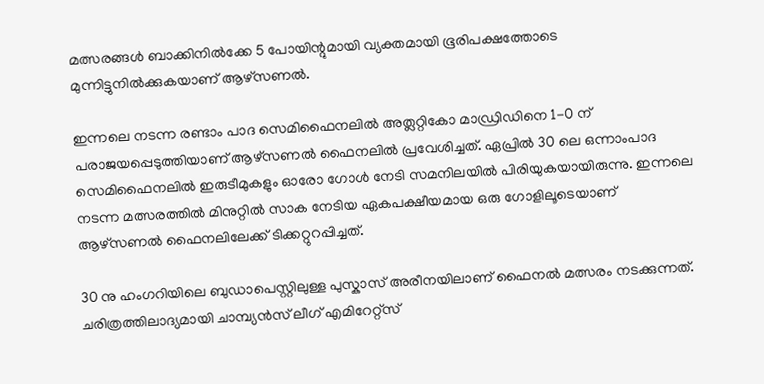മത്സരങ്ങൾ ബാക്കിനിൽക്കേ 5 പോയിന്റുമായി വ്യക്തമായി ഭൂരിപക്ഷത്തോടെ മുന്നിട്ടുനിൽക്കുകയാണ് ആഴ്സണൽ.

ഇന്നലെ നടന്ന രണ്ടാം പാദ സെമിഫൈനലിൽ അത്ലറ്റികോ മാഡ്രിഡിനെ 1-0 ന് പരാജയപ്പെടുത്തിയാണ് ആഴ്സണൽ ഫൈനലിൽ പ്രവേശിച്ചത്. ഏപ്രിൽ 30 ലെ ഒന്നാംപാദ സെമിഫൈനലിൽ ഇരുടീമുകളും ഓരോ ഗോൾ നേടി സമനിലയിൽ പിരിയുകയായിരുന്നു. ഇന്നലെ നടന്ന മത്സരത്തിൽ മിനുറ്റിൽ സാക നേടിയ ഏകപക്ഷീയമായ ഒരു ഗോളിലൂടെയാണ് ആഴ്സണൽ ഫൈനലിലേക്ക് ടിക്കറ്റുറപ്പിച്ചത്.

30 നു ഹംഗറിയിലെ ബുഡാപെസ്റ്റിലുള്ള പുസ്കാസ് അരീനയിലാണ് ഫൈനൽ മത്സരം നടക്കുന്നത്. ചരിത്രത്തിലാദ്യമായി ചാമ്പ്യൻസ് ലീഗ് എമിറേറ്റ്സ്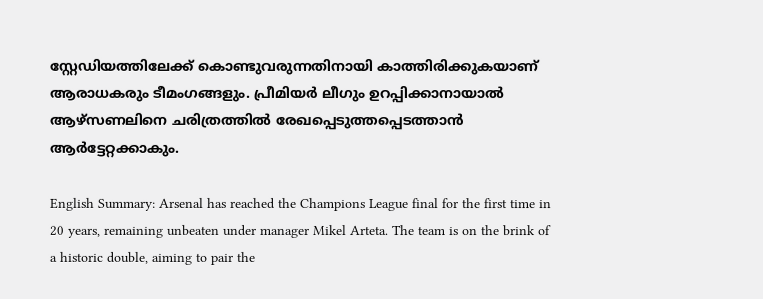സ്റ്റേഡിയത്തിലേക്ക് കൊണ്ടുവരുന്നതിനായി കാത്തിരിക്കുകയാണ് ആരാധകരും ടീമംഗങ്ങളും. പ്രീമിയർ ലീഗും ഉറപ്പിക്കാനായാൽ ആഴ്സണലിനെ ചരിത്രത്തിൽ രേഖപ്പെടുത്തപ്പെടത്താൻ ആർട്ടേറ്റക്കാകും.

English Summary: Arsenal has reached the Champions League final for the first time in 20 years, remaining unbeaten under manager Mikel Arteta. The team is on the brink of a historic double, aiming to pair the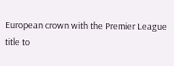European crown with the Premier League title to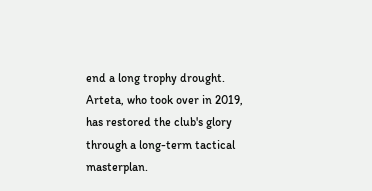end a long trophy drought. Arteta, who took over in 2019, has restored the club's glory through a long-term tactical masterplan.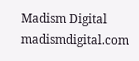Madism Digital
madismdigital.com